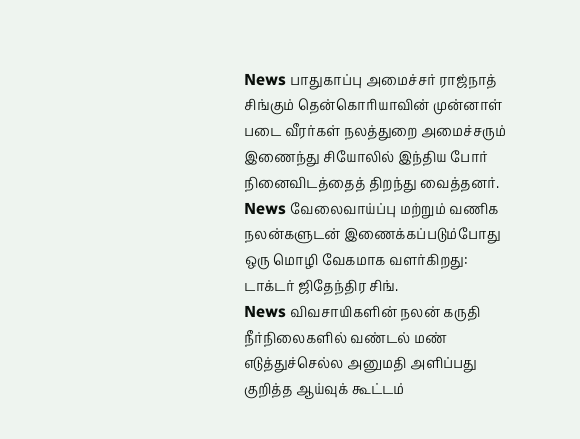News பாதுகாப்பு அமைச்சர் ராஜ்நாத் சிங்கும் தென்கொரியாவின் முன்னாள் படை வீரர்கள் நலத்துறை அமைச்சரும் இணைந்து சியோலில் இந்திய போர் நினைவிடத்தைத் திறந்து வைத்தனர்.
News வேலைவாய்ப்பு மற்றும் வணிக நலன்களுடன் இணைக்கப்படும்போது ஒரு மொழி வேகமாக வளர்கிறது: டாக்டர் ஜிதேந்திர சிங்.
News விவசாயிகளின் நலன் கருதி நீர்நிலைகளில் வண்டல் மண் எடுத்துச்செல்ல அனுமதி அளிப்பது குறித்த ஆய்வுக் கூட்டம்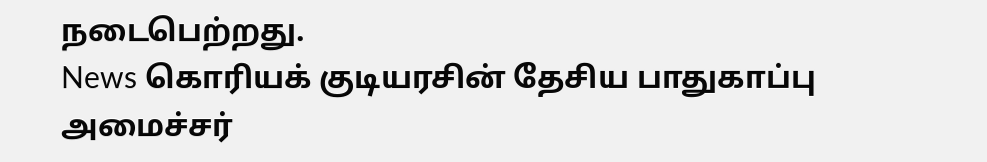நடைபெற்றது.
News கொரியக் குடியரசின் தேசிய பாதுகாப்பு அமைச்சர்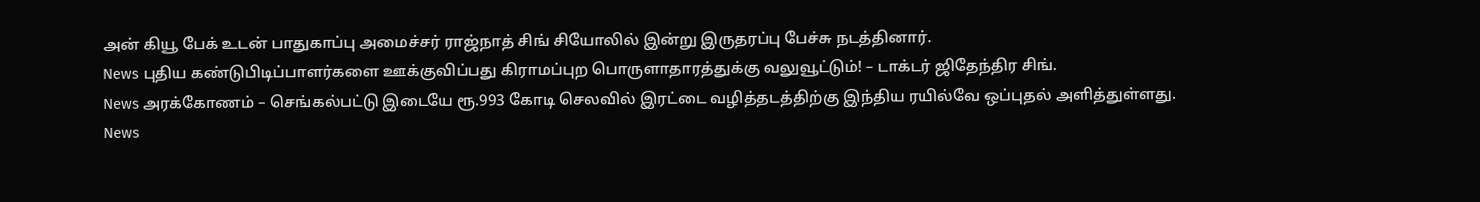அன் கியூ பேக் உடன் பாதுகாப்பு அமைச்சர் ராஜ்நாத் சிங் சியோலில் இன்று இருதரப்பு பேச்சு நடத்தினார்.
News புதிய கண்டுபிடிப்பாளர்களை ஊக்குவிப்பது கிராமப்புற பொருளாதாரத்துக்கு வலுவூட்டும்! – டாக்டர் ஜிதேந்திர சிங்.
News அரக்கோணம் – செங்கல்பட்டு இடையே ரூ.993 கோடி செலவில் இரட்டை வழித்தடத்திற்கு இந்திய ரயில்வே ஒப்புதல் அளித்துள்ளது.
News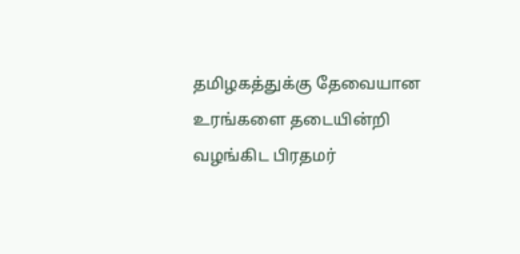தமிழகத்துக்கு தேவையான உரங்களை தடையின்றி வழங்கிட பிரதமர்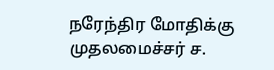நரேந்திர மோதிக்கு முதலமைச்சர் ச.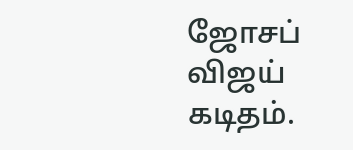ஜோசப் விஜய் கடிதம்.